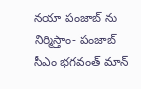నయా పంజాబ్ ను నిర్మిస్తాం- పంజాబ్ సీఎం భ‌గ‌వంత్ మాన్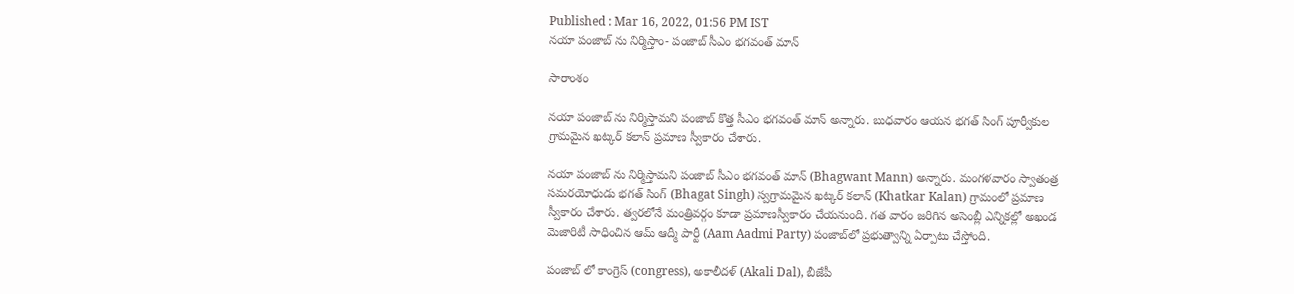Published : Mar 16, 2022, 01:56 PM IST
నయా పంజాబ్ ను నిర్మిస్తాం- పంజాబ్ సీఎం భ‌గ‌వంత్ మాన్

సారాంశం

నయా పంజాబ్ ను నిర్మిస్తామని పంజాబ్ కొత్త సీఎం భగవంత్ మాన్ అన్నారు. బుధవారం ఆయన భగత్ సింగ్ పూర్వీకుల గ్రామమైన ఖట్కర్ కలాన్ ప్రమాణ స్వీకారం చేశారు.

న‌యా పంజాబ్ ను నిర్మిస్తామ‌ని పంజాబ్ సీఎం భ‌గ‌వంత్ మాన్ (Bhagwant Mann) అన్నారు. మంగ‌ళ‌వారం స్వాతంత్ర స‌మ‌ర‌యోధుడు భగత్ సింగ్ (Bhagat Singh) స్వగ్రామమైన ఖట్కర్ కలాన్ (Khatkar Kalan) గ్రామంలో ప్ర‌మాణ స్వీకారం చేశారు. త్వ‌ర‌లోనే మంత్రివ‌ర్గం కూడా ప్ర‌మాణ‌స్వీకారం చేయ‌నుంది. గత వారం జరిగిన అసెంబ్లీ ఎన్నికల్లో అఖండ మెజారిటీ సాధించిన ఆమ్ ఆద్మీ పార్టీ (Aam Aadmi Party) పంజాబ్‌లో ప్రభుత్వాన్ని ఏర్పాటు చేస్తోంది.

పంజాబ్ లో కాంగ్రెస్ (congress), అకాలీదళ్ (Akali Dal), బీజేపీ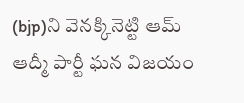(bjp)ని వెన‌క్కినెట్టి ఆమ్ ఆద్మీ పార్టీ ఘ‌న విజ‌యం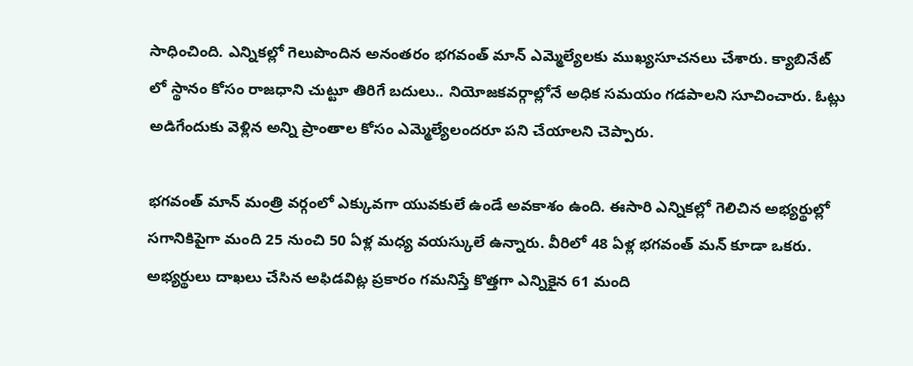సాధించింది. ఎన్నిక‌ల్లో గెలుపొందిన అనంత‌రం భ‌గ‌వంత్ మాన్ ఎమ్మెల్యేల‌కు ముఖ్య‌సూచ‌న‌లు చేశారు. క్యాబినేట్ లో స్థానం కోసం రాజ‌ధాని చుట్టూ తిరిగే బ‌దులు.. నియోజ‌క‌వ‌ర్గాల్లోనే అధిక స‌మ‌యం గ‌డ‌పాల‌ని సూచించారు. ఓట్లు అడిగేందుకు వెళ్లిన అన్ని ప్రాంతాల కోసం ఎమ్మెల్యేలంద‌రూ ప‌ని చేయాల‌ని చెప్పారు.

భ‌గ‌వంత్ మాన్ మంత్రి వ‌ర్గంలో ఎక్కువ‌గా యువ‌కులే ఉండే అవ‌కాశం ఉంది. ఈసారి ఎన్నికల్లో గెలిచిన అభ్యర్థుల్లో సగానికిపైగా మంది 25 నుంచి 50 ఏళ్ల మధ్య వయస్కులే ఉన్నారు. వీరిలో 48 ఏళ్ల భ‌గ‌వంత్ మన్ కూడా ఒక‌రు. అభ్య‌ర్థులు దాఖ‌లు చేసిన అఫిడ‌విట్ల ప్ర‌కారం గ‌మనిస్తే కొత్త‌గా ఎన్నికైన 61 మంది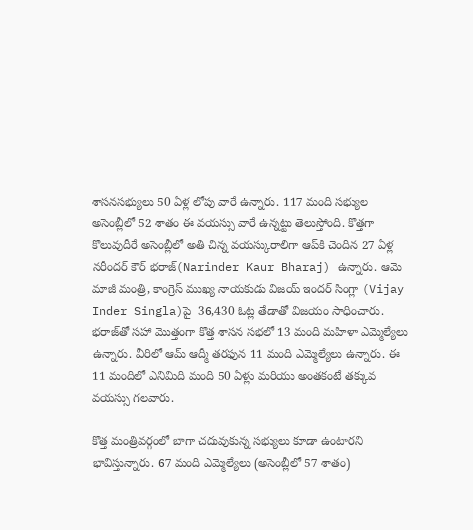శాసనసభ్యులు 50 ఏళ్ల లోపు వారే ఉన్నారు. 117 మంది సభ్యుల అసెంబ్లీలో 52 శాతం ఈ వ‌య‌స్సు వారే ఉన్న‌ట్టు తెలుస్తోంది. కొత్త‌గా కొలువుదీరే అసెంబ్లీలో అతి చిన్న వ‌య‌స్కురాలిగా ఆప్‌కి చెందిన 27 ఏళ్ల నరీందర్ కౌర్ భరాజ్(Narinder Kaur Bharaj) ఉన్నారు. ఆమె మాజీ మంత్రి, కాంగ్రెస్ ముఖ్య నాయ‌కుడు విజయ్ ఇందర్ సింగ్లా (Vijay Inder Singla)పై  36,430 ఓట్ల తేడాతో విజయం సాధించారు. భరాజ్‌తో సహా మొత్తంగా కొత్త శాస‌న స‌భ‌లో 13 మంది మహిళా ఎమ్మెల్యేలు ఉన్నారు. వీరిలో ఆమ్ ఆద్మీ త‌ర‌ఫున 11 మంది ఎమ్మెల్యేలు ఉన్నారు. ఈ 11 మందిలో ఎనిమిది మంది 50 ఏళ్లు మరియు అంతకంటే తక్కువ వయస్సు గలవారు.

కొత్త మంత్రివర్గంలో బాగా చదువుకున్న సభ్యులు కూడా ఉంటారని భావిస్తున్నారు. 67 మంది ఎమ్మెల్యేలు (అసెంబ్లీలో 57 శాతం)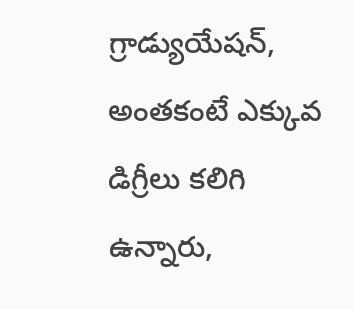గ్రాడ్యుయేషన్, అంతకంటే ఎక్కువ డిగ్రీలు కలిగి ఉన్నారు,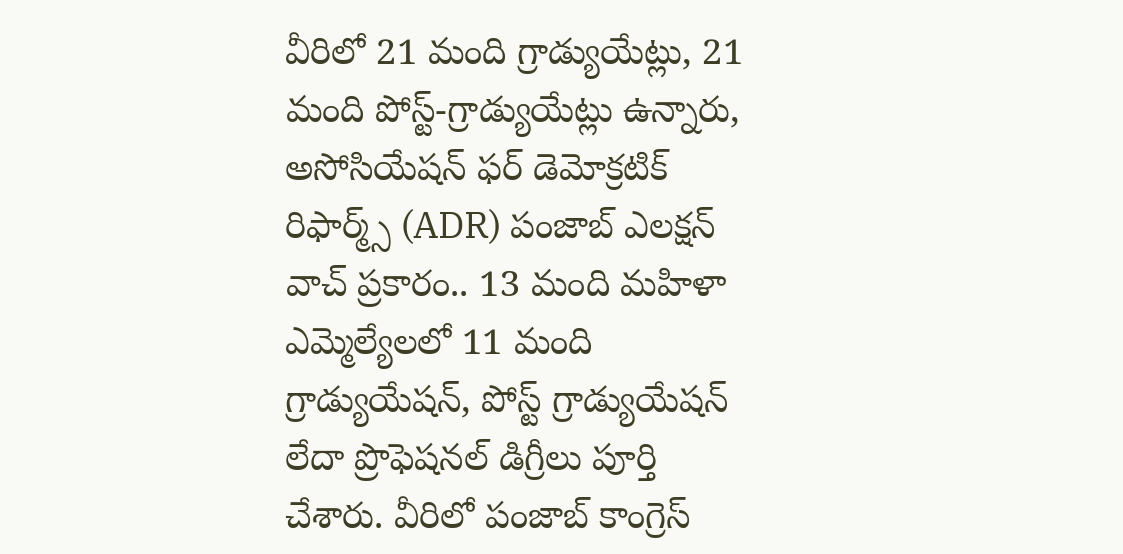వీరిలో 21 మంది గ్రాడ్యుయేట్లు, 21 మంది పోస్ట్-గ్రాడ్యుయేట్లు ఉన్నారు, అసోసియేషన్ ఫర్ డెమోక్రటిక్ రిఫార్మ్స్ (ADR) పంజాబ్ ఎలక్షన్ వాచ్ ప్రకారం.. 13 మంది మహిళా ఎమ్మెల్యేలలో 11 మంది గ్రాడ్యుయేషన్, పోస్ట్ గ్రాడ్యుయేషన్ లేదా ప్రొఫెషనల్ డిగ్రీలు పూర్తి చేశారు. వీరిలో పంజాబ్ కాంగ్రెస్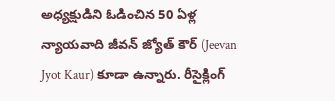అధ్యక్షుడిని ఓడించిన 50 ఏళ్ల న్యాయవాది జీవన్ జ్యోత్ కౌర్ (Jeevan Jyot Kaur) కూడా ఉన్నారు. రీసైక్లింగ్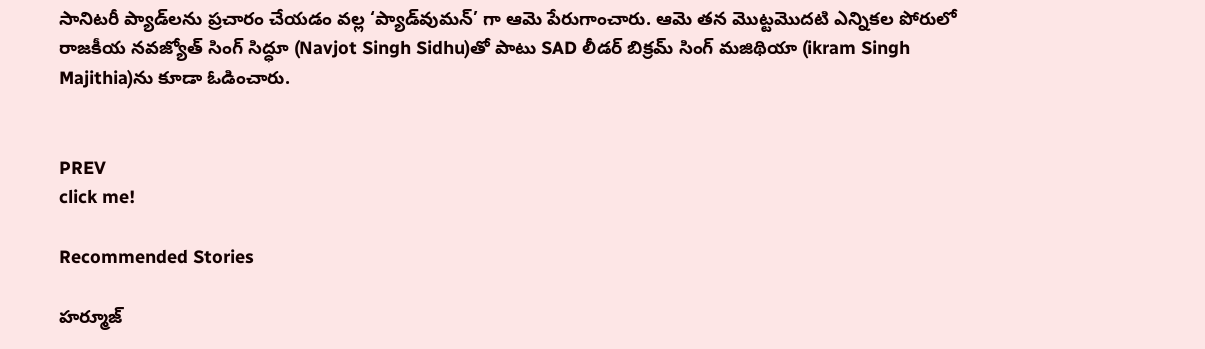సానిటరీ ప్యాడ్‌లను ప్రచారం చేయ‌డం వల్ల ‘ప్యాడ్‌వుమన్’ గా ఆమె పేరుగాంచారు. ఆమె త‌న మొట్టమొదటి ఎన్నికల పోరులో రాజకీయ నవజ్యోత్ సింగ్ సిద్ధూ (Navjot Singh Sidhu)తో పాటు SAD లీడ‌ర్ బిక్రమ్ సింగ్ మజిథియా (ikram Singh Majithia)ను కూడా ఓడించారు.


PREV
click me!

Recommended Stories

హర్మూజ్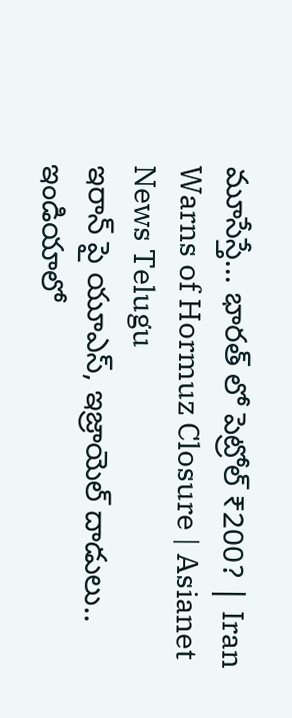మూసేస్తే... భారత్ లో పెట్రోల్ ₹200? | Iran Warns of Hormuz Closure | Asianet News Telugu
ఇరాన్ పై యూఎస్, ఇజ్రాయెల్ దాడులు.. ఇండియాలో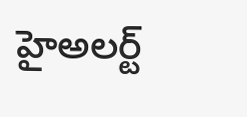హైఅలర్ట్